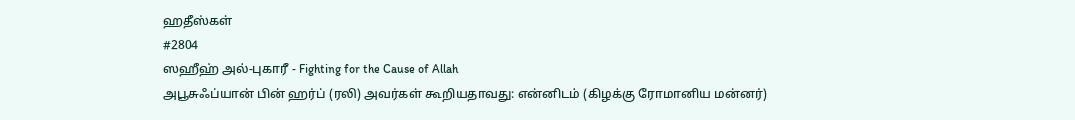ஹதீஸ்கள்
#2804
ஸஹீஹ் அல்-புகாரீ - Fighting for the Cause of Allah
அபூசுஃப்யான் பின் ஹர்ப் (ரலி) அவர்கள் கூறியதாவது: என்னிடம் (கிழக்கு ரோமானிய மன்னர்)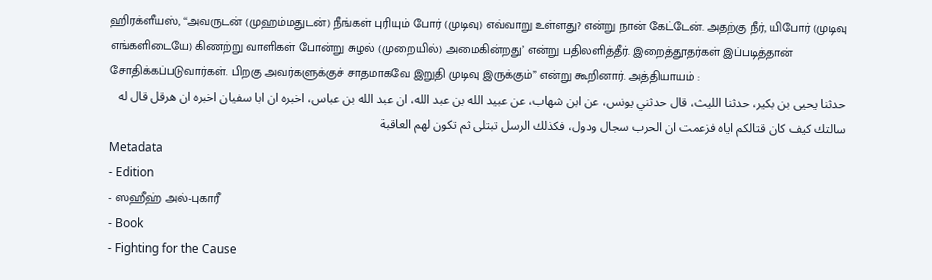ஹிரக்ளீயஸ், ‘‘அவருடன் (முஹம்மதுடன்) நீங்கள் புரியும் போர் (முடிவு) எவ்வாறு உள்ளது? என்று நான் கேட்டேன். அதற்கு நீர், யிபோர் (முடிவு எங்களிடையே) கிணற்று வாளிகள் போன்று சுழல் (முறையில்) அமைகின்றது’ என்று பதிலளித்தீர். இறைத்தூதர்கள் இப்படித்தான் சோதிக்கப்படுவார்கள். பிறகு அவர்களுக்குச் சாதமாகவே இறுதி முடிவு இருக்கும்” என்று கூறினார். அத்தியாயம் :
حدثنا يحيى بن بكير، حدثنا الليث، قال حدثني يونس، عن ابن شهاب، عن عبيد الله بن عبد الله، ان عبد الله بن عباس، اخبره ان ابا سفيان اخبره ان هرقل قال له سالتك كيف كان قتالكم اياه فزعمت ان الحرب سجال ودول، فكذلك الرسل تبتلى ثم تكون لهم العاقبة
Metadata
- Edition
- ஸஹீஹ் அல்-புகாரீ
- Book
- Fighting for the Cause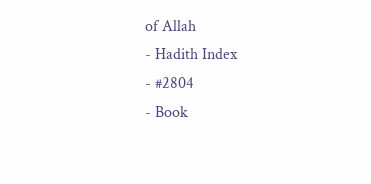of Allah
- Hadith Index
- #2804
- Book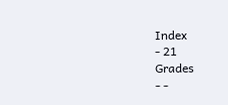Index
- 21
Grades
- -